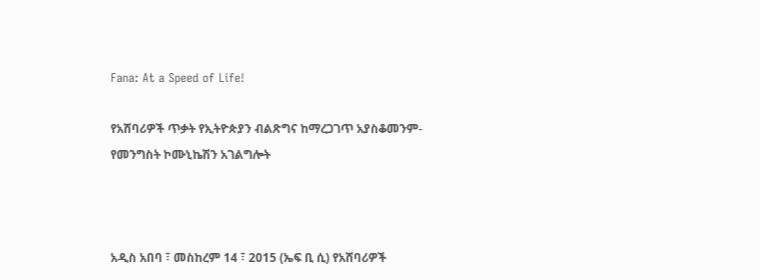Fana: At a Speed of Life!

የአሸባሪዎች ጥቃት የኢትዮጵያን ብልጽግና ከማረጋገጥ አያስቆመንም- የመንግስት ኮሙኒኬሽን አገልግሎት



አዲስ አበባ ፣ መስከረም 14 ፣ 2015 (ኤፍ ቢ ሲ) የአሸባሪዎች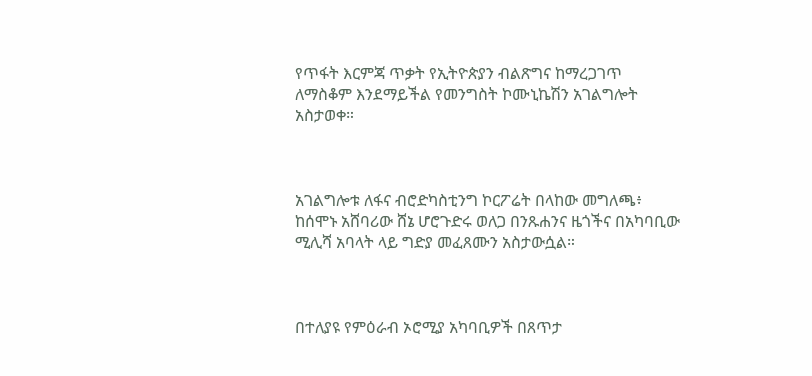የጥፋት እርምጃ ጥቃት የኢትዮጵያን ብልጽግና ከማረጋገጥ ለማስቆም እንደማይችል የመንግስት ኮሙኒኬሽን አገልግሎት አስታወቀ።



አገልግሎቱ ለፋና ብሮድካስቲንግ ኮርፖሬት በላከው መግለጫ፥ ከሰሞኑ አሸባሪው ሸኔ ሆሮጉድሩ ወለጋ በንጹሐንና ዜጎችና በአካባቢው ሚሊሻ አባላት ላይ ግድያ መፈጸሙን አስታውሷል።



በተለያዩ የምዕራብ ኦሮሚያ አካባቢዎች በጸጥታ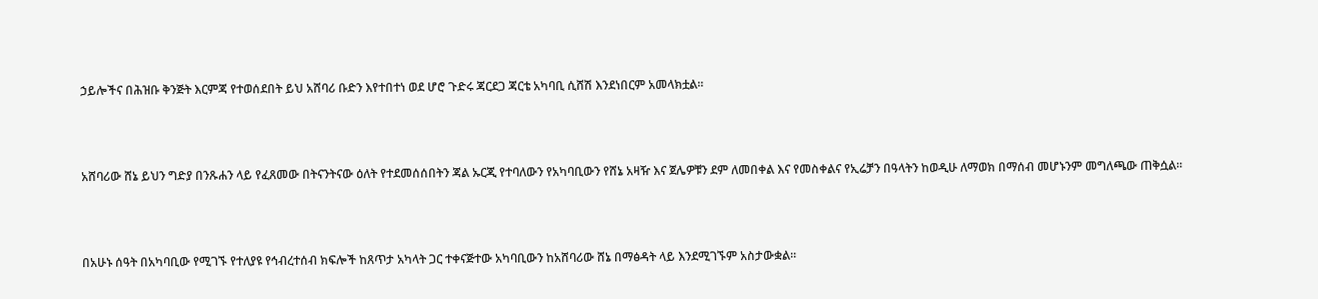ኃይሎችና በሕዝቡ ቅንጅት እርምጃ የተወሰደበት ይህ አሸባሪ ቡድን እየተበተነ ወደ ሆሮ ጉድሩ ጃርደጋ ጃርቴ አካባቢ ሲሸሽ እንደነበርም አመላክቷል።



አሸባሪው ሸኔ ይህን ግድያ በንጹሐን ላይ የፈጸመው በትናንትናው ዕለት የተደመሰሰበትን ጃል ኡርጂ የተባለውን የአካባቢውን የሸኔ አዛዥ እና ጀሌዎቹን ደም ለመበቀል እና የመስቀልና የኢሬቻን በዓላትን ከወዲሁ ለማወክ በማሰብ መሆኑንም መግለጫው ጠቅሷል።



በአሁኑ ሰዓት በአካባቢው የሚገኙ የተለያዩ የኅብረተሰብ ክፍሎች ከጸጥታ አካላት ጋር ተቀናጅተው አካባቢውን ከአሸባሪው ሸኔ በማፅዳት ላይ እንደሚገኙም አስታውቋል።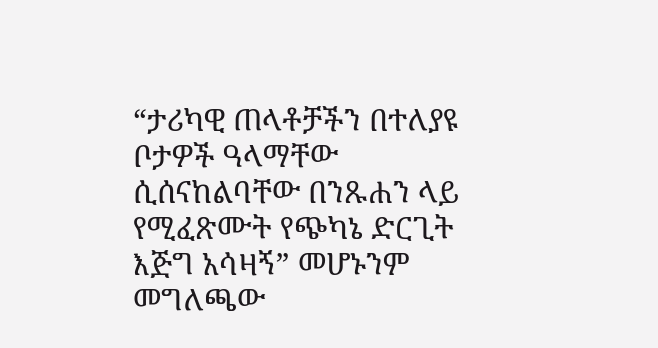“ታሪካዊ ጠላቶቻችን በተለያዩ ቦታዎች ዓላማቸው ሲሰናከልባቸው በንጹሐን ላይ የሚፈጽሙት የጭካኔ ድርጊት እጅግ አሳዛኝ” መሆኑንም መግለጫው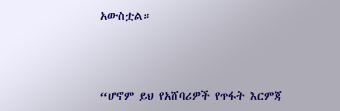አውስቷል።



“ሆኖም ይህ የአሸባሪዎች የጥፋት እርምጃ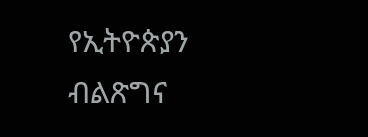የኢትዮጵያን ብልጽግና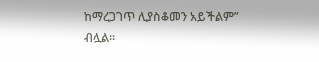ከማረጋገጥ ሊያስቆመን አይችልም” ብሏል።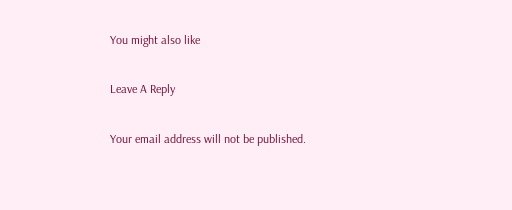You might also like

Leave A Reply

Your email address will not be published.